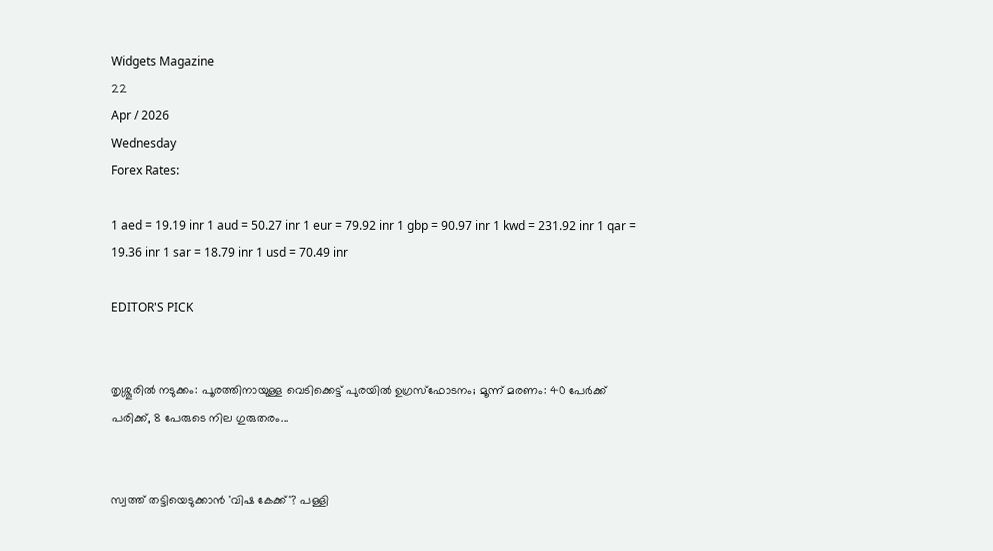Widgets Magazine
22
Apr / 2026
Wednesday
Forex Rates:

1 aed = 19.19 inr 1 aud = 50.27 inr 1 eur = 79.92 inr 1 gbp = 90.97 inr 1 kwd = 231.92 inr 1 qar = 19.36 inr 1 sar = 18.79 inr 1 usd = 70.49 inr

EDITOR'S PICK


തൃശ്ശൂരിൽ നടുക്കം: പൂരത്തിനായുള്ള വെടിക്കെട്ട് പുരയിൽ ഉഗ്രസ്ഫോടനം; മൂന്ന് മരണം: 40 പേർക്ക് പരിക്ക്, 8 പേരുടെ നില ഗുരുതരം...


സ്വത്ത് തട്ടിയെടുക്കാൻ 'വിഷ കേക്ക്'? പള്ളി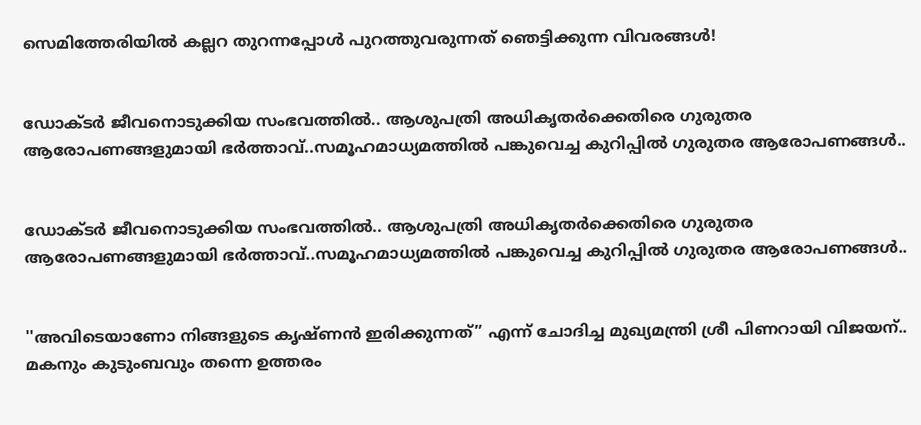സെമിത്തേരിയിൽ കല്ലറ തുറന്നപ്പോൾ പുറത്തുവരുന്നത് ഞെട്ടിക്കുന്ന വിവരങ്ങൾ!


ഡോക്ടര്‍ ജീവനൊടുക്കിയ സംഭവത്തില്‍.. ആശുപത്രി അധികൃതര്‍ക്കെതിരെ ഗുരുതര ആരോപണങ്ങളുമായി ഭര്‍ത്താവ്..സമൂഹമാധ്യമത്തില്‍ പങ്കുവെച്ച കുറിപ്പിൽ ഗുരുതര ആരോപണങ്ങൾ..


ഡോക്ടര്‍ ജീവനൊടുക്കിയ സംഭവത്തില്‍.. ആശുപത്രി അധികൃതര്‍ക്കെതിരെ ഗുരുതര ആരോപണങ്ങളുമായി ഭര്‍ത്താവ്..സമൂഹമാധ്യമത്തില്‍ പങ്കുവെച്ച കുറിപ്പിൽ ഗുരുതര ആരോപണങ്ങൾ..


''അവിടെയാണോ നിങ്ങളുടെ കൃഷ്ണൻ ഇരിക്കുന്നത്” എന്ന് ചോദിച്ച മുഖ്യമന്ത്രി ശ്രീ പിണറായി വിജയന്.. മകനും കുടുംബവും തന്നെ ഉത്തരം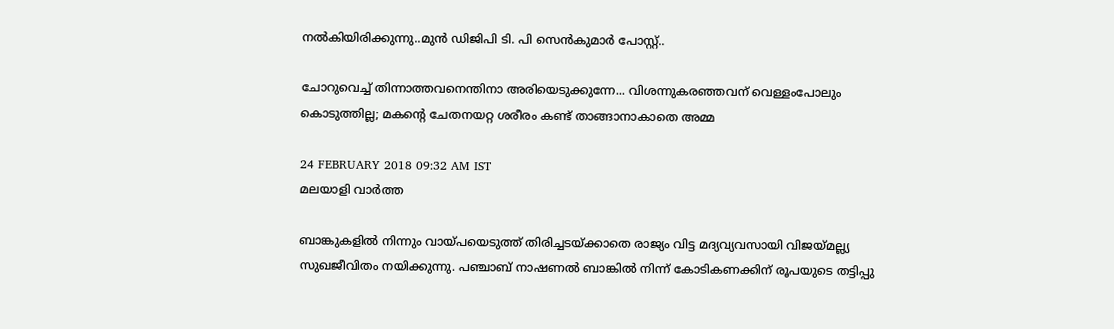നൽകിയിരിക്കുന്നു..മുൻ ഡിജിപി ടി. പി സെൻകുമാർ പോസ്റ്റ്..

ചോറുവെച്ച്‌ തിന്നാത്തവനെന്തിനാ അരിയെടുക്കുന്നേ... വിശന്നുകരഞ്ഞവന് വെള്ളംപോലും കൊടുത്തില്ല; മകന്റെ ചേതനയറ്റ ശരീരം കണ്ട് താങ്ങാനാകാതെ അമ്മ

24 FEBRUARY 2018 09:32 AM IST
മലയാളി വാര്‍ത്ത

ബാങ്കുകളില്‍ നിന്നും വായ്പയെടുത്ത് തിരിച്ചടയ്ക്കാതെ രാജ്യം വിട്ട മദ്യവ്യവസായി വിജയ്മല്ല്യ സുഖജീവിതം നയിക്കുന്നു. പഞ്ചാബ് നാഷണൽ ബാങ്കിൽ നിന്ന് കോടികണക്കിന് രൂപയുടെ തട്ടിപ്പു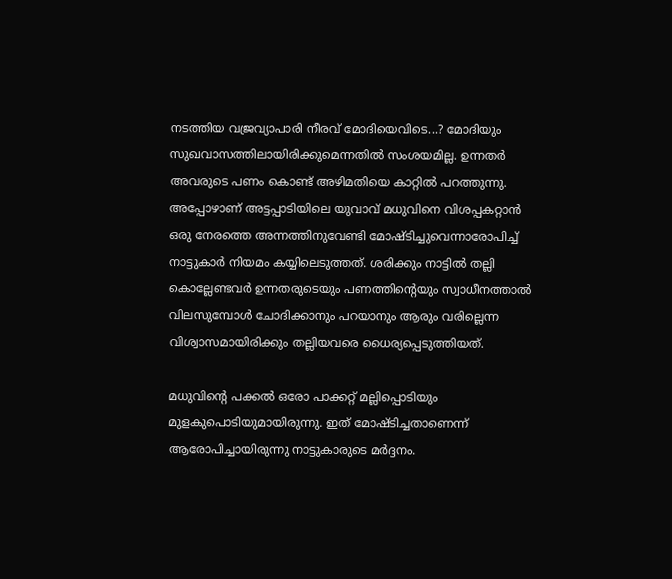നടത്തിയ വജ്രവ്യാപാരി നീരവ് മോദിയെവിടെ...? മോദിയും സുഖവാസത്തിലായിരിക്കുമെന്നതിൽ സംശയമില്ല. ഉന്നതർ അവരുടെ പണം കൊണ്ട് അഴിമതിയെ കാറ്റിൽ പറത്തുന്നു. അപ്പോഴാണ് അട്ടപ്പാടിയിലെ യുവാവ് മധുവിനെ വിശപ്പകറ്റാൻ ഒരു നേരത്തെ അന്നത്തിനുവേണ്ടി മോഷ്ടിച്ചുവെന്നാരോപിച്ച് നാട്ടുകാർ നിയമം കയ്യിലെടുത്തത്. ശരിക്കും നാട്ടിൽ തല്ലി കൊല്ലേണ്ടവർ ഉന്നതരുടെയും പണത്തിന്റെയും സ്വാധീനത്താൽ വിലസുമ്പോൾ ചോദിക്കാനും പറയാനും ആരും വരില്ലെന്ന വിശ്വാസമായിരിക്കും തല്ലിയവരെ ധൈര്യപ്പെടുത്തിയത്.

മധുവിന്റെ പക്കൽ ഒരോ പാക്കറ്റ് മല്ലിപ്പൊടിയും മുളകുപൊടിയുമായിരുന്നു. ഇത് മോഷ്ടിച്ചതാണെന്ന് ആരോപിച്ചായിരുന്നു നാട്ടുകാരുടെ മര്‍ദ്ദനം.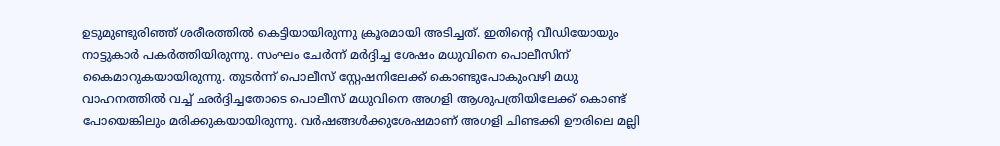ഉടുമുണ്ടുരിഞ്ഞ് ശരീരത്തില്‍ കെട്ടിയായിരുന്നു ക്രൂരമായി അടിച്ചത്. ഇതിന്റെ വീഡിയോയും നാട്ടുകാര്‍ പകര്‍ത്തിയിരുന്നു. സംഘം ചേര്‍ന്ന് മര്‍ദ്ദിച്ച ശേഷം മധുവിനെ പൊലീസിന് കൈമാറുകയായിരുന്നു. തുടര്‍ന്ന് പൊലീസ് സ്റ്റേഷനിലേക്ക് കൊണ്ടുപോകുംവഴി മധു വാഹനത്തില്‍ വച്ച് ഛർദ്ദിച്ചതോടെ പൊലീസ് മധുവിനെ അഗളി ആശുപത്രിയിലേക്ക് കൊണ്ട് പോയെങ്കിലും മരിക്കുകയായിരുന്നു. വർഷങ്ങൾക്കുശേഷമാണ് അഗളി ചിണ്ടക്കി ഊരിലെ മല്ലി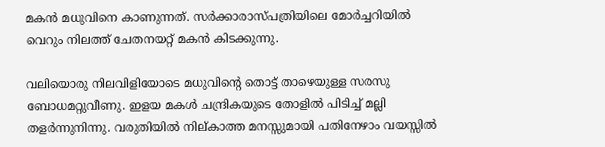മകന്‍ മധുവിനെ കാണുന്നത്. സര്‍ക്കാരാസ്പത്രിയിലെ മോര്‍ച്ചറിയില്‍ വെറും നിലത്ത് ചേതനയറ്റ് മകന്‍ കിടക്കുന്നു.

വലിയൊരു നിലവിളിയോടെ മധുവിന്റെ തൊട്ട് താഴെയുള്ള സരസു ബോധമറ്റുവീണു. ഇളയ മകള്‍ ചന്ദ്രികയുടെ തോളില്‍ പിടിച്ച്‌ മല്ലി തളര്‍ന്നുനിന്നു. വരുതിയില്‍ നില്കാത്ത മനസ്സുമായി പതിനേഴാം വയസ്സില്‍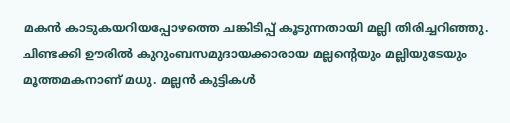മകന്‍ കാടുകയറിയപ്പോഴത്തെ ചങ്കിടിപ്പ് കൂടുന്നതായി മല്ലി തിരിച്ചറിഞ്ഞു. ചിണ്ടക്കി ഊരില്‍ കുറുംബസമുദായക്കാരായ മല്ലന്റെയും മല്ലിയുടേയും മൂത്തമകനാണ് മധു. മല്ലന്‍ കുട്ടികള്‍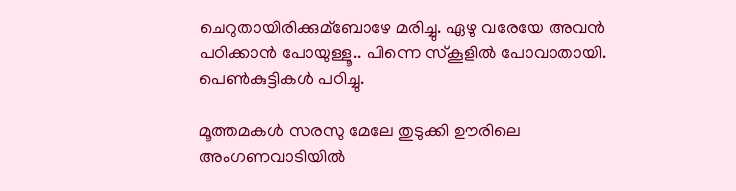ചെറുതായിരിക്കുമ്ബോഴേ മരിച്ചു. ഏഴു വരേയേ അവന്‍ പഠിക്കാന്‍ പോയുള്ളൂ.. പിന്നെ സ്കൂളില്‍ പോവാതായി. പെണ്‍കുട്ടികള്‍ പഠിച്ചു.

മൂത്തമകള്‍ സരസു മേലേ തുടുക്കി ഊരിലെ അംഗണവാടിയില്‍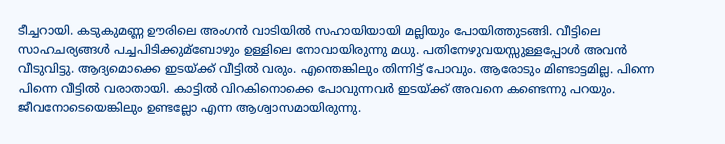ടീച്ചറായി. കടുകുമണ്ണ ഊരിലെ അംഗന്‍ വാടിയില്‍ സഹായിയായി മല്ലിയും പോയിത്തുടങ്ങി. വീട്ടിലെ സാഹചര്യങ്ങള്‍ പച്ചപിടിക്കുമ്ബോഴും ഉള്ളിലെ നോവായിരുന്നു മധു. പതിനേഴുവയസ്സുള്ളപ്പോള്‍ അവന്‍ വീടുവിട്ടു. ആദ്യമൊക്കെ ഇടയ്ക്ക് വീട്ടില്‍ വരും. എന്തെങ്കിലും തിന്നിട്ട് പോവും. ആരോടും മിണ്ടാട്ടമില്ല. പിന്നെ പിന്നെ വീട്ടില്‍ വരാതായി. കാട്ടില്‍ വിറകിനൊക്കെ പോവുന്നവര്‍ ഇടയ്ക്ക് അവനെ കണ്ടെന്നു പറയും. ജീവനോടെയെങ്കിലും ഉണ്ടല്ലോ എന്ന ആശ്വാസമായിരുന്നു.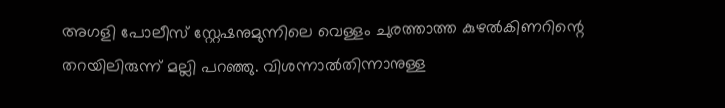അഗളി പോലീസ് സ്റ്റേഷനുമുന്നിലെ വെള്ളം ചുരത്താത്ത കുഴല്‍കിണറിന്റെ തറയിലിരുന്ന് മല്ലി പറഞ്ഞു. വിശന്നാല്‍തിന്നാനുള്ള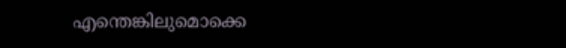എന്തെങ്കിലുമൊക്കെ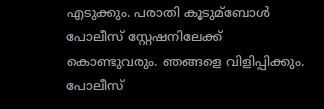എടുക്കും. പരാതി കൂടുമ്ബോള്‍ പോലീസ് സ്റ്റേഷനിലേക്ക് കൊണ്ടുവരും. ഞങ്ങളെ വിളിപ്പിക്കും. പോലീസ്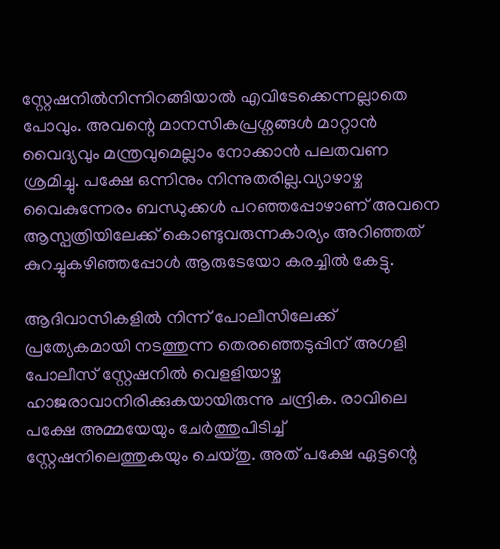സ്റ്റേഷനില്‍നിന്നിറങ്ങിയാല്‍ എവിടേക്കെന്നല്ലാതെ പോവും. അവന്റെ മാനസികപ്രശ്നങ്ങള്‍ മാറ്റാന്‍ വൈദ്യവും മന്ത്രവുമെല്ലാം നോക്കാന്‍ പലതവണ ശ്രമിച്ചു. പക്ഷേ ഒന്നിനും നിന്നുതരില്ല.വ്യാഴാഴ്ച വൈകുന്നേരം ബന്ധുക്കള്‍ പറഞ്ഞപ്പോഴാണ് അവനെ ആസ്പത്രിയിലേക്ക് കൊണ്ടുവരുന്നകാര്യം അറിഞ്ഞത് കുറച്ചുകഴിഞ്ഞപ്പോള്‍ ആരുടേയോ കരച്ചില്‍ കേട്ടു.

ആദിവാസികളില്‍ നിന്ന് പോലീസിലേക്ക് പ്രത്യേകമായി നടത്തുന്ന തെരഞ്ഞെടുപ്പിന് അഗളി പോലീസ് സ്റ്റേഷനില്‍ വെളളിയാഴ്ച ഹാജരാവാനിരിക്കുകയായിരുന്നു ചന്ദ്രിക. രാവിലെ പക്ഷേ അമ്മയേയും ചേര്‍ത്തുപിടിച്ച്‌ സ്റ്റേഷനിലെത്തുകയും ചെയ്തു. അത് പക്ഷേ ഏട്ടന്റെ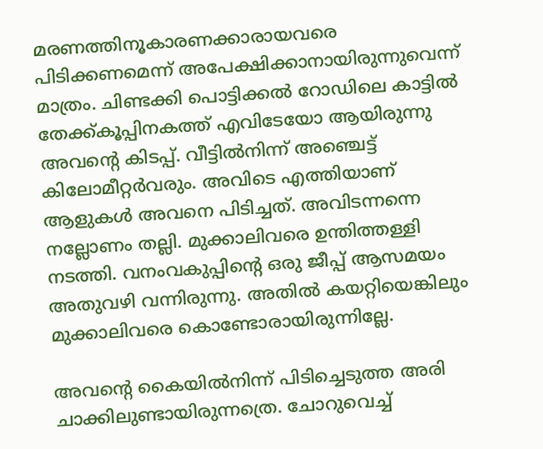മരണത്തിനൂകാരണക്കാരായവരെ പിടിക്കണമെന്ന് അപേക്ഷിക്കാനായിരുന്നുവെന്ന് മാത്രം. ചിണ്ടക്കി പൊട്ടിക്കല്‍ റോഡിലെ കാട്ടില്‍ തേക്ക്കൂപ്പിനകത്ത് എവിടേയോ ആയിരുന്നു അവന്റെ കിടപ്പ്. വീട്ടില്‍നിന്ന് അഞ്ചെട്ട് കിലോമീറ്റര്‍വരും. അവിടെ എത്തിയാണ് ആളുകള്‍ അവനെ പിടിച്ചത്. അവിടന്നന്നെ നല്ലോണം തല്ലി. മുക്കാലിവരെ ഉന്തിത്തള്ളി നടത്തി. വനംവകുപ്പിന്റെ ഒരു ജീപ്പ് ആസമയം അതുവഴി വന്നിരുന്നു. അതില്‍ കയറ്റിയെങ്കിലും മുക്കാലിവരെ കൊണ്ടോരായിരുന്നില്ലേ.

അവന്റെ കൈയില്‍നിന്ന് പിടിച്ചെടുത്ത അരി ചാക്കിലുണ്ടായിരുന്നത്രെ. ചോറുവെച്ച്‌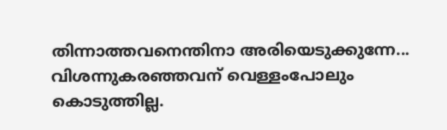തിന്നാത്തവനെന്തിനാ അരിയെടുക്കുന്നേ... വിശന്നുകരഞ്ഞവന് വെള്ളംപോലും കൊടുത്തില്ല.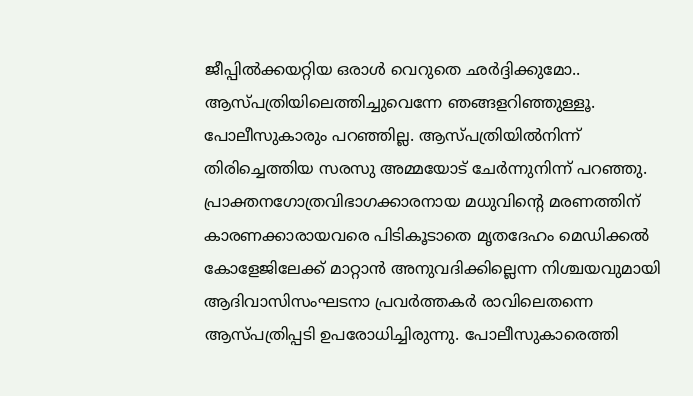ജീപ്പില്‍ക്കയറ്റിയ ഒരാള്‍ വെറുതെ ഛര്‍ദ്ദിക്കുമോ.. ആസ്പത്രിയിലെത്തിച്ചുവെന്നേ ഞങ്ങളറിഞ്ഞുള്ളൂ. പോലീസുകാരും പറഞ്ഞില്ല. ആസ്പത്രിയില്‍നിന്ന് തിരിച്ചെത്തിയ സരസു അമ്മയോട് ചേര്‍ന്നുനിന്ന് പറഞ്ഞു. പ്രാക്തനഗോത്രവിഭാഗക്കാരനായ മധുവിന്റെ മരണത്തിന് കാരണക്കാരായവരെ പിടികൂടാതെ മൃതദേഹം മെഡിക്കല്‍ കോളേജിലേക്ക് മാറ്റാന്‍ അനുവദിക്കില്ലെന്ന നിശ്ചയവുമായി ആദിവാസിസംഘടനാ പ്രവര്‍ത്തകര്‍ രാവിലെതന്നെ ആസ്പത്രിപ്പടി ഉപരോധിച്ചിരുന്നു. പോലീസുകാരെത്തി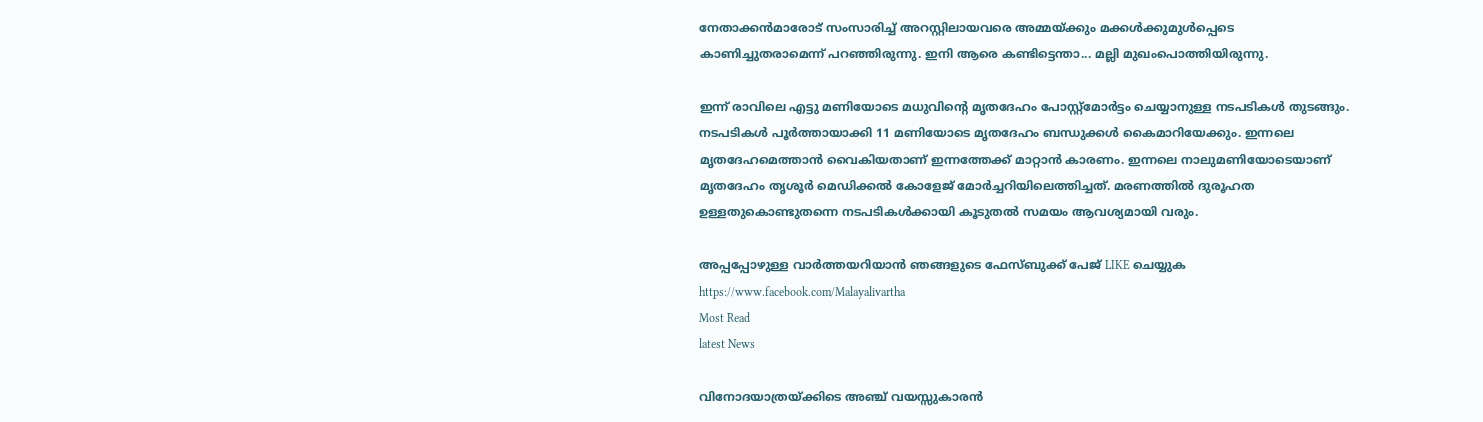നേതാക്കന്‍മാരോട് സംസാരിച്ച്‌ അറസ്റ്റിലായവരെ അമ്മയ്ക്കും മക്കള്‍ക്കുമുള്‍പ്പെടെ കാണിച്ചുതരാമെന്ന് പറഞ്ഞിരുന്നു. ഇനി ആരെ കണ്ടിട്ടെന്താ... മല്ലി മുഖംപൊത്തിയിരുന്നു.

ഇന്ന് രാവിലെ എട്ടു മണിയോടെ മധുവിന്റെ മൃതദേഹം പോസ്റ്റ്മോര്‍ട്ടം ചെയ്യാനുള്ള നടപടികള്‍ തുടങ്ങും. നടപടികള്‍ പൂര്‍ത്തായാക്കി 11 മണിയോടെ മൃതദേഹം ബന്ധുക്കള്‍ കൈമാറിയേക്കും. ഇന്നലെ മൃതദേഹമെത്താന്‍ വൈകിയതാണ് ഇന്നത്തേക്ക് മാറ്റാന്‍ കാരണം. ഇന്നലെ നാലുമണിയോടെയാണ് മൃതദേഹം തൃശൂര്‍ മെഡിക്കല്‍ കോളേജ് മോര്‍ച്ചറിയിലെത്തിച്ചത്. മരണത്തില്‍ ദുരൂഹത ഉള്ളതുകൊണ്ടുതന്നെ നടപടികള്‍ക്കായി കൂടുതല്‍ സമയം ആവശ്യമായി വരും.

അപ്പപ്പോഴുള്ള വാര്‍ത്തയറിയാന്‍ ഞങ്ങളുടെ ഫേസ്‌ബുക്ക്‌ പേജ് LIKE ചെയ്യുക
https://www.facebook.com/Malayalivartha
Most Read
latest News

വിനോദയാത്രയ്ക്കിടെ അഞ്ച് വയസ്സുകാരന്‍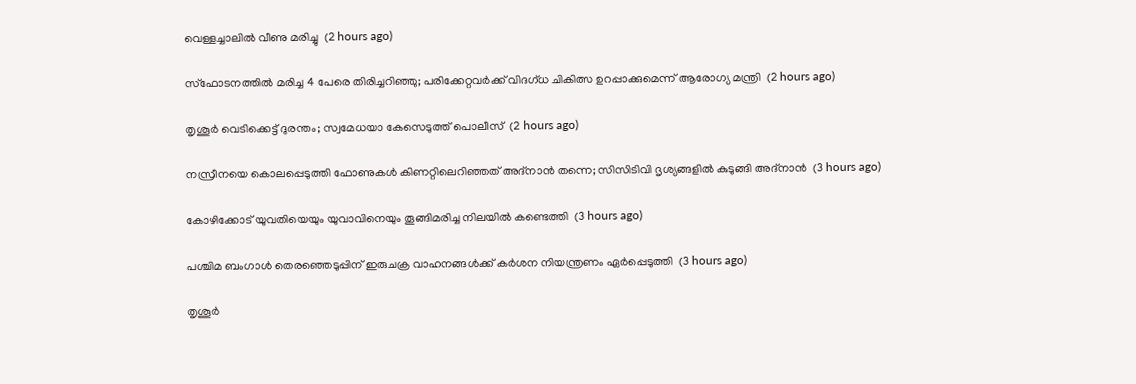വെള്ളച്ചാലില്‍ വീണു മരിച്ചു  (2 hours ago)

സ്‌ഫോടനത്തില്‍ മരിച്ച 4 പേരെ തിരിച്ചറിഞ്ഞു; പരിക്കേറ്റവര്‍ക്ക് വിദഗ്ധ ചികിത്സ ഉറപ്പാക്കുമെന്ന് ആരോഗ്യ മന്ത്രി  (2 hours ago)

തൃശൂര്‍ വെടിക്കെട്ട് ദുരന്തം; സ്വമേധയാ കേസെടുത്ത് പൊലീസ്  (2 hours ago)

നസ്രീനയെ കൊലപ്പെടുത്തി ഫോണുകള്‍ കിണറ്റിലെറിഞ്ഞത് അദ്‌നാന്‍ തന്നെ; സിസിടിവി ദൃശ്യങ്ങളില്‍ കുടുങ്ങി അദ്‌നാന്‍  (3 hours ago)

കോഴിക്കോട് യുവതിയെയും യുവാവിനെയും തൂങ്ങിമരിച്ച നിലയില്‍ കണ്ടെത്തി  (3 hours ago)

പശ്ചിമ ബംഗാള്‍ തെരഞ്ഞെടുപ്പിന് ഇരുചക്ര വാഹനങ്ങള്‍ക്ക് കര്‍ശന നിയന്ത്രണം ഏര്‍പ്പെടുത്തി  (3 hours ago)

തൃശൂര്‍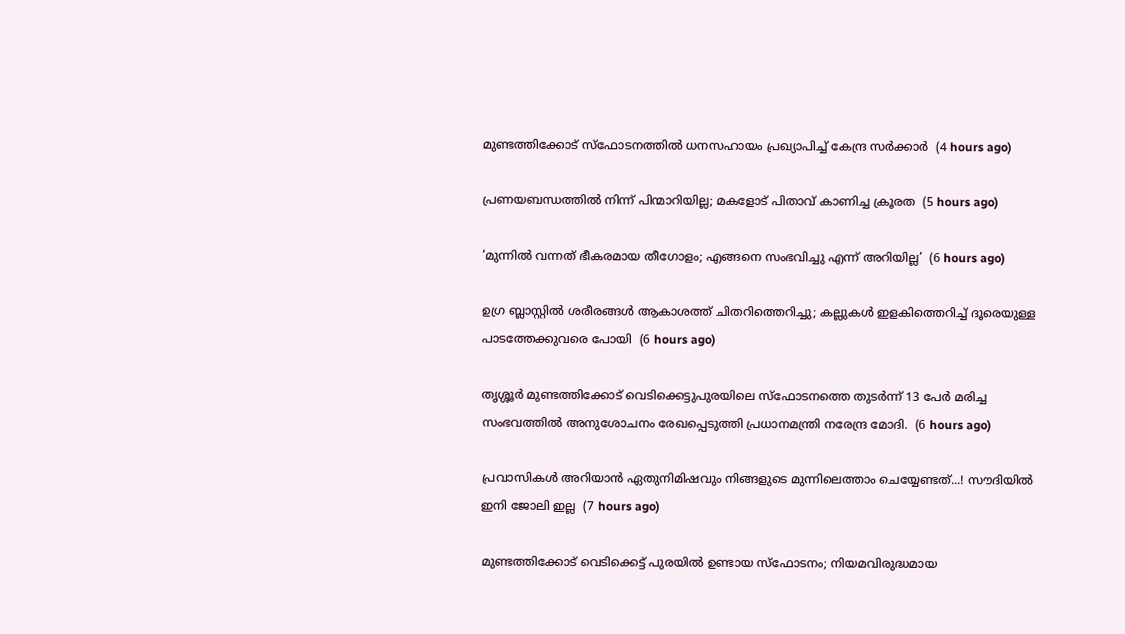മുണ്ടത്തിക്കോട് സ്‌ഫോടനത്തില്‍ ധനസഹായം പ്രഖ്യാപിച്ച് കേന്ദ്ര സര്‍ക്കാര്‍  (4 hours ago)

പ്രണയബന്ധത്തില്‍ നിന്ന് പിന്മാറിയില്ല; മകളോട് പിതാവ് കാണിച്ച ക്രൂരത  (5 hours ago)

‘മുന്നിൽ വന്നത് ഭീകരമായ തീഗോളം; എങ്ങനെ സംഭവിച്ചു എന്ന് അറിയില്ല’  (6 hours ago)

ഉഗ്ര ബ്ലാസ്റ്റിൽ ശരീരങ്ങൾ ആകാശത്ത് ചിതറിത്തെറിച്ചു; കല്ലുകൾ ഇളകിത്തെറിച്ച് ദൂരെയുള്ള പാടത്തേക്കുവരെ പോയി  (6 hours ago)

തൃശ്ശൂർ മുണ്ടത്തിക്കോട് വെടിക്കെട്ടുപുരയിലെ സ്ഫോടനത്തെ തുടർന്ന് 13 പേർ മരിച്ച സംഭവത്തിൽ അനുശോചനം രേഖപ്പെടുത്തി പ്രധാനമന്ത്രി നരേന്ദ്ര മോദി.  (6 hours ago)

പ്രവാസികൾ അറിയാൻ ഏതുനിമിഷവും നിങ്ങളുടെ മുന്നിലെത്താം ചെയ്യേണ്ടത്...! സൗദിയിൽ ഇനി ജോലി ഇല്ല  (7 hours ago)

മുണ്ടത്തിക്കോട് വെടിക്കെട്ട് പുരയില്‍ ഉണ്ടായ സ്‌ഫോടനം; നിയമവിരുദ്ധമായ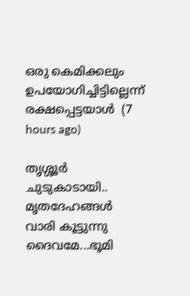ഒരു കെമിക്കലും ഉപയോഗിച്ചിട്ടില്ലെന്ന് രക്ഷപ്പെട്ടയാള്‍  (7 hours ago)

തൃശ്ശൂര്‍ ചുടുകാടായി.. മൃതദേഹങ്ങൾ വാരി കൂട്ടുന്നു ദൈവമേ...ഭൂമി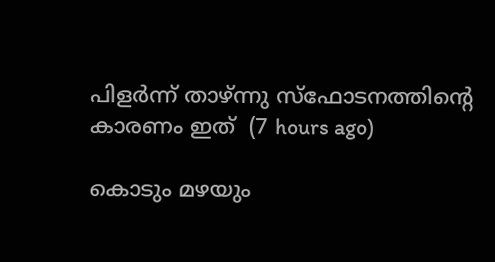പിളർന്ന് താഴ്ന്നു സ്ഫോടനത്തിന്റെ കാരണം ഇത്  (7 hours ago)

കൊടും മഴയും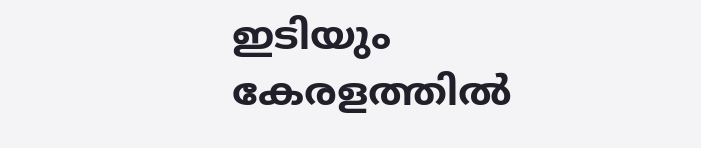ഇടിയും കേരളത്തിൽ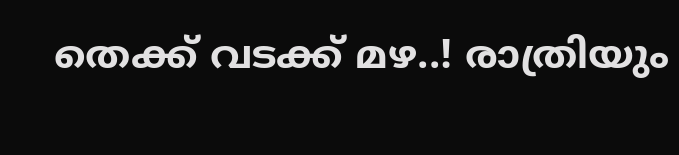തെക്ക് വടക്ക് മഴ..! രാത്രിയും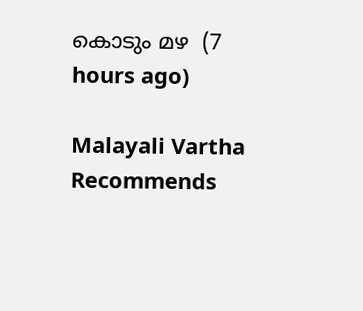കൊടും മഴ  (7 hours ago)

Malayali Vartha Recommends